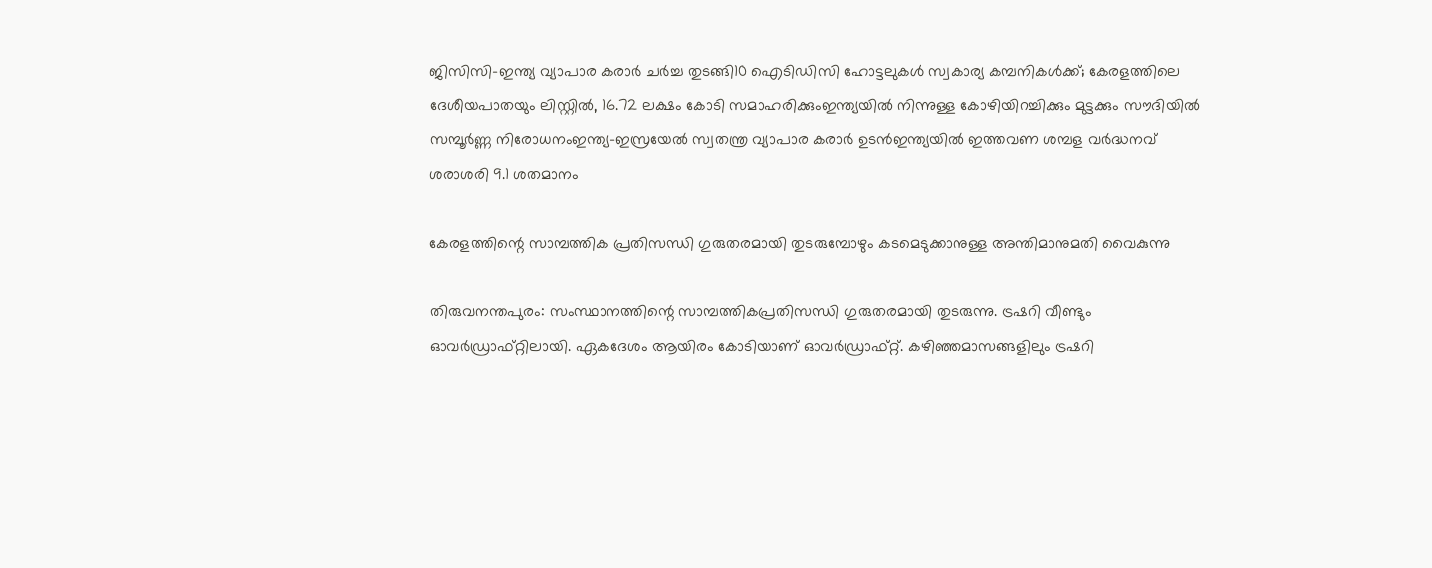ജിസിസി–ഇന്ത്യ വ്യാപാര കരാര്‍ ചര്‍ച്ച തുടങ്ങി10 ഐടിഡിസി ഹോട്ടലുകൾ സ്വകാര്യ കമ്പനികൾക്ക്; കേരളത്തിലെ ദേശീയപാതയും ലിസ്റ്റില്‍, 16.72 ലക്ഷം കോടി സമാഹരിക്കുംഇന്ത്യയിൽ നിന്നുള്ള കോഴിയിറച്ചിക്കും മുട്ടക്കും സൗദിയിൽ സമ്പൂർണ്ണ നിരോധനംഇന്ത്യ–ഇസ്രയേൽ സ്വതന്ത്ര വ്യാപാര കരാർ ഉടൻഇന്ത്യയിൽ ഇത്തവണ ശമ്പള വർദ്ധനവ് ശരാശരി 9.1 ശതമാനം

കേരളത്തിന്റെ സാമ്പത്തിക പ്രതിസന്ധി ഗുരുതരമായി തുടരുമ്പോഴും കടമെടുക്കാനുള്ള അന്തിമാനുമതി വൈകുന്നു

തിരുവനന്തപുരം: സംസ്ഥാനത്തിന്റെ സാമ്പത്തികപ്രതിസന്ധി ഗുരുതരമായി തുടരുന്നു. ട്രഷറി വീണ്ടും ഓവർഡ്രാഫ്റ്റിലായി. ഏകദേശം ആയിരം കോടിയാണ് ഓവർഡ്രാഫ്റ്റ്. കഴിഞ്ഞമാസങ്ങളിലും ട്രഷറി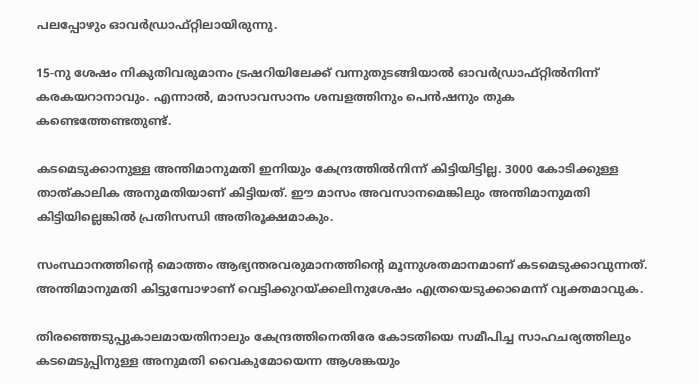പലപ്പോഴും ഓവർഡ്രാഫ്റ്റിലായിരുന്നു.

15-നു ശേഷം നികുതിവരുമാനം ട്രഷറിയിലേക്ക് വന്നുതുടങ്ങിയാൽ ഓവർഡ്രാഫ്റ്റിൽനിന്ന് കരകയറാനാവും. എന്നാൽ, മാസാവസാനം ശമ്പളത്തിനും പെൻഷനും തുക കണ്ടെത്തേണ്ടതുണ്ട്.

കടമെടുക്കാനുള്ള അന്തിമാനുമതി ഇനിയും കേന്ദ്രത്തിൽനിന്ന് കിട്ടിയിട്ടില്ല. 3000 കോടിക്കുള്ള താത്കാലിക അനുമതിയാണ് കിട്ടിയത്. ഈ മാസം അവസാനമെങ്കിലും അന്തിമാനുമതി കിട്ടിയില്ലെങ്കിൽ പ്രതിസന്ധി അതിരൂക്ഷമാകും.

സംസ്ഥാനത്തിന്റെ മൊത്തം ആഭ്യന്തരവരുമാനത്തിന്റെ മൂന്നുശതമാനമാണ് കടമെടുക്കാവുന്നത്. അന്തിമാനുമതി കിട്ടുമ്പോഴാണ് വെട്ടിക്കുറയ്ക്കലിനുശേഷം എത്രയെടുക്കാമെന്ന് വ്യക്തമാവുക.

തിരഞ്ഞെടുപ്പുകാലമായതിനാലും കേന്ദ്രത്തിനെതിരേ കോടതിയെ സമീപിച്ച സാഹചര്യത്തിലും കടമെടുപ്പിനുള്ള അനുമതി വൈകുമോയെന്ന ആശങ്കയും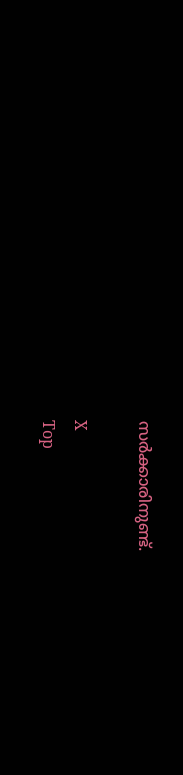സർക്കാരിനുണ്ട്.

X
Top